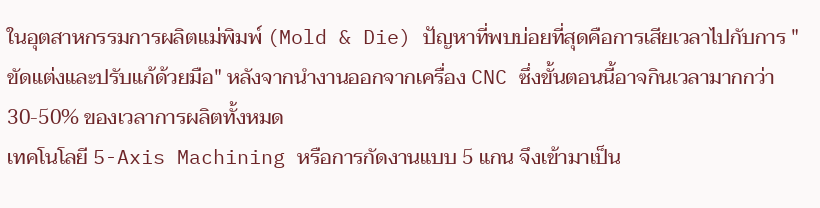ในอุตสาหกรรมการผลิตแม่พิมพ์ (Mold & Die) ปัญหาที่พบบ่อยที่สุดคือการเสียเวลาไปกับการ "ขัดแต่งและปรับแก้ด้วยมือ" หลังจากนำงานออกจากเครื่อง CNC ซึ่งขั้นตอนนี้อาจกินเวลามากกว่า 30-50% ของเวลาการผลิตทั้งหมด
เทคโนโลยี 5-Axis Machining หรือการกัดงานแบบ 5 แกน จึงเข้ามาเป็น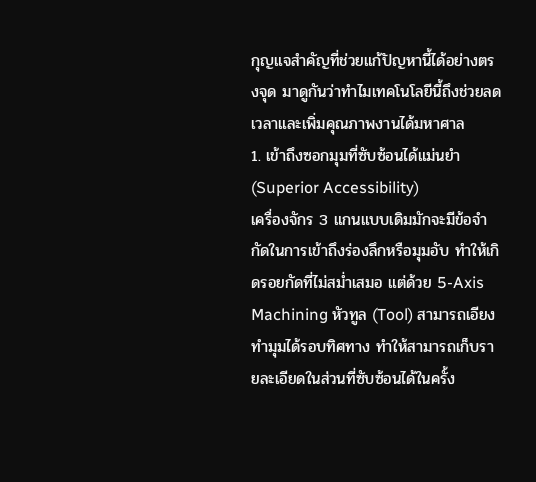กุญแจสำคัญที่ช่วยแก้ปัญหานี้ได้อย่างตรงจุด มาดูกันว่าทำไมเทคโนโลยีนี้ถึงช่วยลดเวลาและเพิ่มคุณภาพงานได้มหาศาล
1. เข้าถึงซอกมุมที่ซับซ้อนได้แม่นยำ (Superior Accessibility)
เครื่องจักร 3 แกนแบบเดิมมักจะมีข้อจำกัดในการเข้าถึงร่องลึกหรือมุมอับ ทำให้เกิดรอยกัดที่ไม่สม่ำเสมอ แต่ด้วย 5-Axis Machining หัวทูล (Tool) สามารถเอียงทำมุมได้รอบทิศทาง ทำให้สามารถเก็บรายละเอียดในส่วนที่ซับซ้อนได้ในครั้ง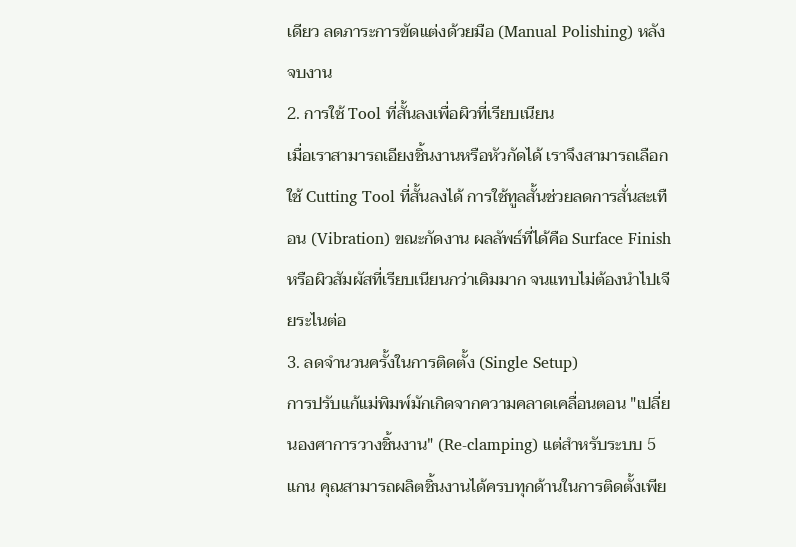เดียว ลดภาระการขัดแต่งด้วยมือ (Manual Polishing) หลังจบงาน
2. การใช้ Tool ที่สั้นลงเพื่อผิวที่เรียบเนียน
เมื่อเราสามารถเอียงชิ้นงานหรือหัวกัดได้ เราจึงสามารถเลือกใช้ Cutting Tool ที่สั้นลงได้ การใช้ทูลสั้นช่วยลดการสั่นสะเทือน (Vibration) ขณะกัดงาน ผลลัพธ์ที่ได้คือ Surface Finish หรือผิวสัมผัสที่เรียบเนียนกว่าเดิมมาก จนแทบไม่ต้องนำไปเจียระไนต่อ
3. ลดจำนวนครั้งในการติดตั้ง (Single Setup)
การปรับแก้แม่พิมพ์มักเกิดจากความคลาดเคลื่อนตอน "เปลี่ยนองศาการวางชิ้นงาน" (Re-clamping) แต่สำหรับระบบ 5 แกน คุณสามารถผลิตชิ้นงานได้ครบทุกด้านในการติดตั้งเพีย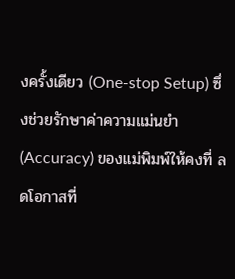งครั้งเดียว (One-stop Setup) ซึ่งช่วยรักษาค่าความแม่นยำ (Accuracy) ของแม่พิมพ์ให้คงที่ ลดโอกาสที่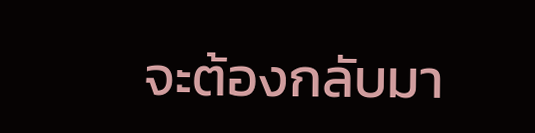จะต้องกลับมา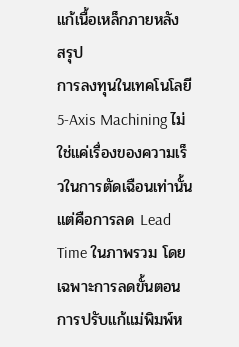แก้เนื้อเหล็กภายหลัง
สรุป
การลงทุนในเทคโนโลยี 5-Axis Machining ไม่ใช่แค่เรื่องของความเร็วในการตัดเฉือนเท่านั้น แต่คือการลด Lead Time ในภาพรวม โดยเฉพาะการลดขั้นตอนการปรับแก้แม่พิมพ์ห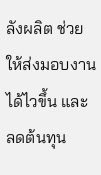ลังผลิต ช่วยให้ส่งมอบงานได้ไวขึ้น และลดต้นทุน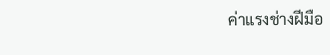ค่าแรงช่างฝีมือ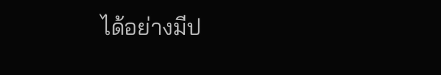ได้อย่างมีป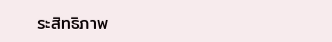ระสิทธิภาพ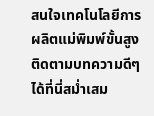สนใจเทคโนโลยีการผลิตแม่พิมพ์ขั้นสูง ติดตามบทความดีๆ ได้ที่นี่สม่ำเสม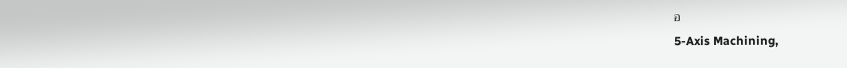อ
5-Axis Machining,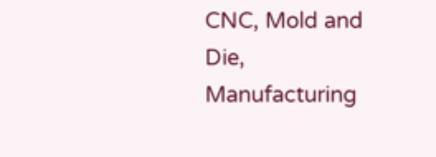CNC, Mold and Die, Manufacturing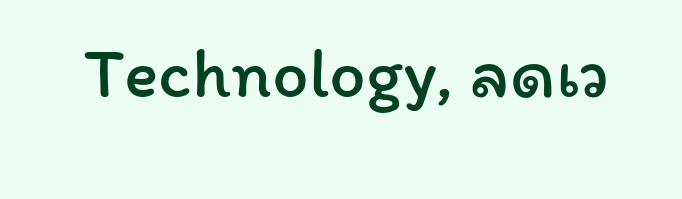Technology, ลดเว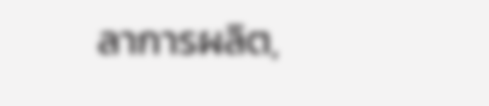ลาการผลิต,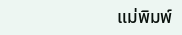แม่พิมพ์